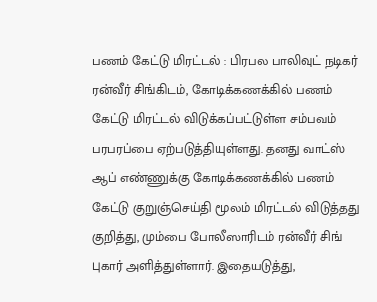பணம் கேட்டு மிரட்டல் : பிரபல பாலிவுட் நடிகர் ரன்வீர் சிங்கிடம், கோடிக்கணக்கில் பணம் கேட்டு மிரட்டல் விடுக்கப்பட்டுள்ள சம்பவம் பரபரப்பை ஏற்படுத்தியுள்ளது. தனது வாட்ஸ் ஆப் எண்ணுக்கு கோடிக்கணக்கில் பணம் கேட்டு குறுஞ்செய்தி மூலம் மிரட்டல் விடுத்தது குறித்து, மும்பை போலீஸாரிடம் ரன்வீர் சிங் புகார் அளித்துள்ளார். இதையடுத்து,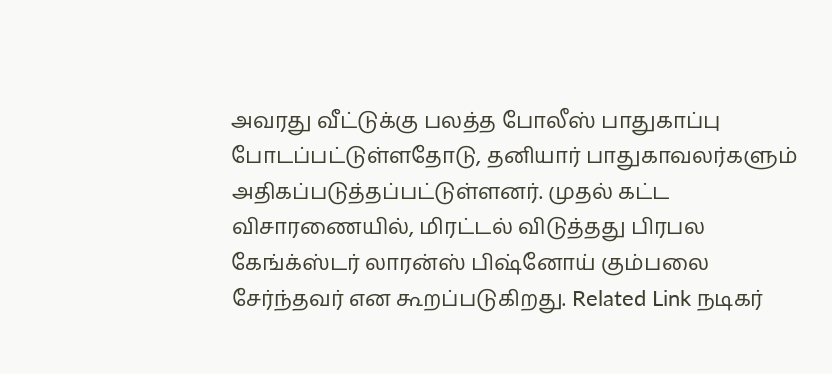அவரது வீட்டுக்கு பலத்த போலீஸ் பாதுகாப்பு போடப்பட்டுள்ளதோடு, தனியார் பாதுகாவலர்களும் அதிகப்படுத்தப்பட்டுள்ளனர். முதல் கட்ட விசாரணையில், மிரட்டல் விடுத்தது பிரபல கேங்க்ஸ்டர் லாரன்ஸ் பிஷ்னோய் கும்பலை சேர்ந்தவர் என கூறப்படுகிறது. Related Link நடிகர்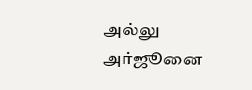அல்லு அர்ஜூனை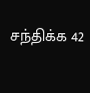சந்திக்க 42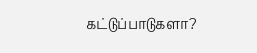கட்டுப்பாடுகளா?